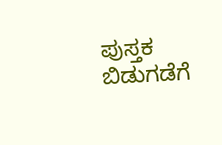ಪುಸ್ತಕ ಬಿಡುಗಡೆಗೆ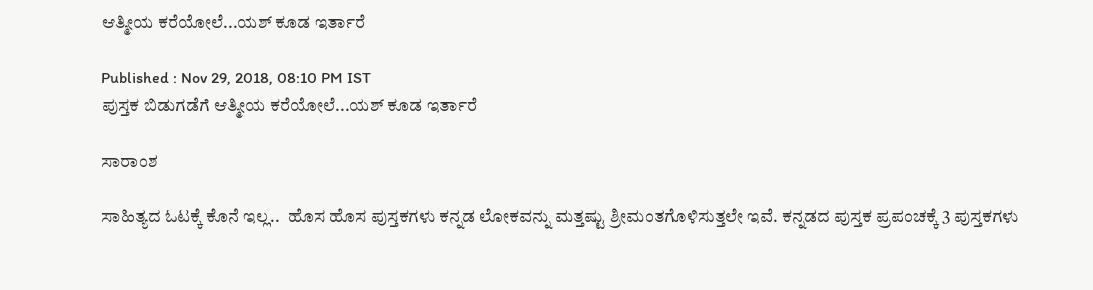ಆತ್ಮೀಯ ಕರೆಯೋಲೆ...ಯಶ್‌ ಕೂಡ ಇರ್ತಾರೆ

Published : Nov 29, 2018, 08:10 PM IST
ಪುಸ್ತಕ ಬಿಡುಗಡೆಗೆ ಆತ್ಮೀಯ ಕರೆಯೋಲೆ...ಯಶ್‌ ಕೂಡ ಇರ್ತಾರೆ

ಸಾರಾಂಶ

ಸಾಹಿತ್ಯದ ಓಟಕ್ಕೆ ಕೊನೆ ಇಲ್ಲ..  ಹೊಸ ಹೊಸ ಪುಸ್ತಕಗಳು ಕನ್ನಡ ಲೋಕವನ್ನು ಮತ್ತಷ್ಟು ಶ್ರೀಮಂತಗೊಳಿಸುತ್ತಲೇ ಇವೆ. ಕನ್ನಡದ ಪುಸ್ತಕ ಪ್ರಪಂಚಕ್ಕೆ 3 ಪುಸ್ತಕಗಳು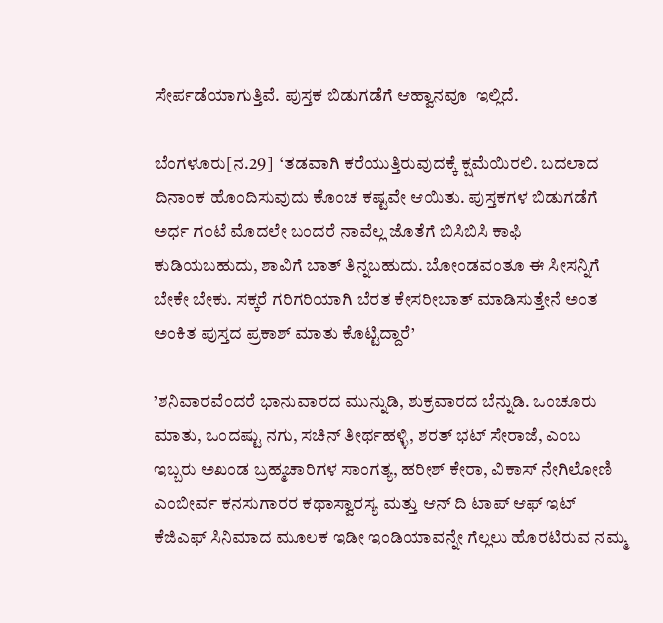ಸೇರ್ಪಡೆಯಾಗುತ್ತಿವೆ. ಪುಸ್ತಕ ಬಿಡುಗಡೆಗೆ ಆಹ್ವಾನವೂ  ಇಲ್ಲಿದೆ.

ಬೆಂಗಳೂರು[ನ.29]  ‘ತಡವಾಗಿ ಕರೆಯುತ್ತಿರುವುದಕ್ಕೆ ಕ್ಷಮೆಯಿರಲಿ. ಬದಲಾದ ದಿನಾಂಕ ಹೊಂದಿಸುವುದು ಕೊಂಚ ಕಷ್ಟವೇ ಆಯಿತು. ಪುಸ್ತಕಗಳ ಬಿಡುಗಡೆಗೆ ಅರ್ಧ ಗಂಟೆ ಮೊದಲೇ ಬಂದರೆ ನಾವೆಲ್ಲ ಜೊತೆಗೆ ಬಿಸಿಬಿಸಿ ಕಾಫಿ ಕುಡಿಯಬಹುದು, ಶಾವಿಗೆ ಬಾತ್ ತಿನ್ನಬಹುದು. ಬೋಂಡವಂತೂ ಈ ಸೀಸನ್ನಿಗೆ ಬೇಕೇ ಬೇಕು. ಸಕ್ಕರೆ ಗರಿಗರಿಯಾಗಿ ಬೆರತ ಕೇಸರೀಬಾತ್ ಮಾಡಿಸುತ್ತೇನೆ ಅಂತ  ಅಂಕಿತ ಪುಸ್ತದ ಪ್ರಕಾಶ್ ಮಾತು ಕೊಟ್ಟಿದ್ದಾರೆ’

’ಶನಿವಾರವೆಂದರೆ ಭಾನುವಾರದ ಮುನ್ನುಡಿ, ಶುಕ್ರವಾರದ ಬೆನ್ನುಡಿ. ಒಂಚೂರು ಮಾತು, ಒಂದಷ್ಟು ನಗು, ಸಚಿನ್ ತೀರ್ಥಹಳ್ಳಿ, ಶರತ್ ಭಟ್ ಸೇರಾಜೆ, ಎಂಬ ಇಬ್ಬರು ಅಖಂಡ ಬ್ರಹ್ಮಚಾರಿಗಳ ಸಾಂಗತ್ಯ, ಹರೀಶ್ ಕೇರಾ, ವಿಕಾಸ್ ನೇಗಿಲೋಣಿ ಎಂಬೀರ್ವ ಕನಸುಗಾರರ ಕಥಾಸ್ವಾರಸ್ಯ ಮತ್ತು ಆನ್ ದಿ ಟಾಪ್ ಆಫ್ ಇಟ್ ಕೆಜಿಎಫ್ ಸಿನಿಮಾದ ಮೂಲಕ ಇಡೀ ಇಂಡಿಯಾವನ್ನೇ ಗೆಲ್ಲಲು ಹೊರಟಿರುವ ನಮ್ಮ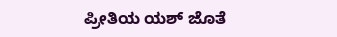ಪ್ರೀತಿಯ ಯಶ್ ಜೊತೆ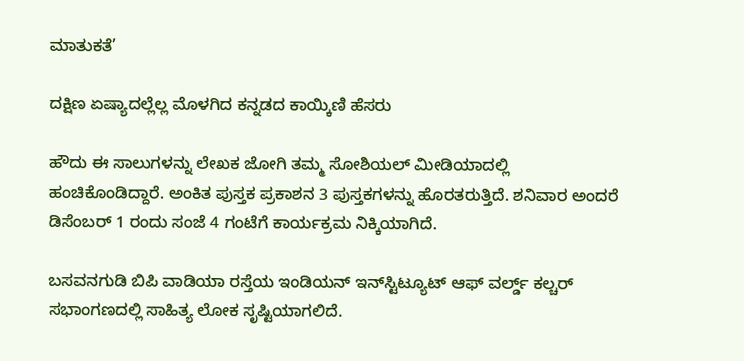ಮಾತುಕತೆ’

ದಕ್ಷಿಣ ಏಷ್ಯಾದಲ್ಲೆಲ್ಲ ಮೊಳಗಿದ ಕನ್ನಡದ ಕಾಯ್ಕಿಣಿ ಹೆಸರು

ಹೌದು ಈ ಸಾಲುಗಳನ್ನು ಲೇಖಕ ಜೋಗಿ ತಮ್ಮ ಸೋಶಿಯಲ್ ಮೀಡಿಯಾದಲ್ಲಿ ಹಂಚಿಕೊಂಡಿದ್ದಾರೆ. ಅಂಕಿತ ಪುಸ್ತಕ ಪ್ರಕಾಶನ 3 ಪುಸ್ತಕಗಳನ್ನು ಹೊರತರುತ್ತಿದೆ. ಶನಿವಾರ ಅಂದರೆ ಡಿಸೆಂಬರ್ 1 ರಂದು ಸಂಜೆ 4 ಗಂಟೆಗೆ ಕಾರ್ಯಕ್ರಮ ನಿಕ್ಕಿಯಾಗಿದೆ.

ಬಸವನಗುಡಿ ಬಿಪಿ ವಾಡಿಯಾ ರಸ್ತೆಯ ಇಂಡಿಯನ್ ಇನ್‌ಸ್ಟಿಟ್ಯೂಟ್ ಆಫ್ ವರ್ಲ್ಡ್‌ ಕಲ್ಚರ್ ಸಭಾಂಗಣದಲ್ಲಿ ಸಾಹಿತ್ಯ ಲೋಕ ಸೃಷ್ಟಿಯಾಗಲಿದೆ.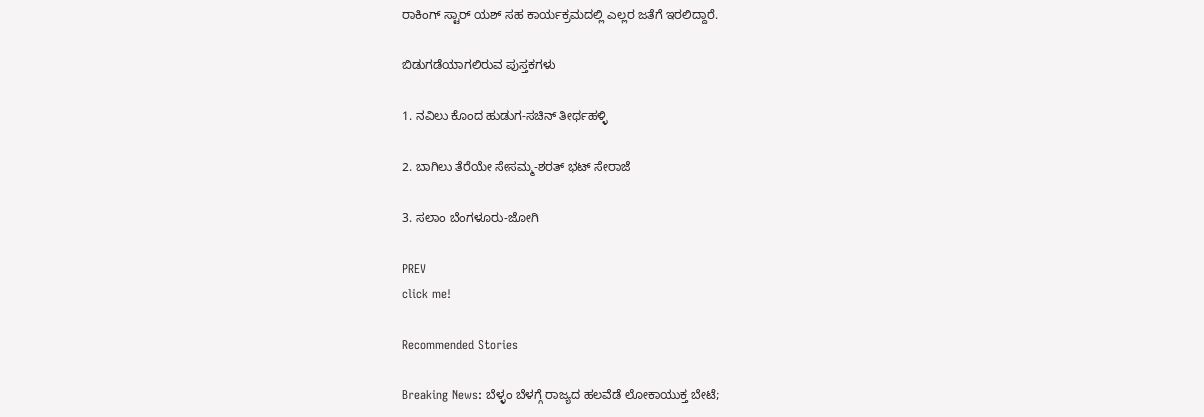ರಾಕಿಂಗ್ ಸ್ಟಾರ್ ಯಶ್ ಸಹ ಕಾರ್ಯಕ್ರಮದಲ್ಲಿ ಎಲ್ಲರ ಜತೆಗೆ ಇರಲಿದ್ದಾರೆ.

ಬಿಡುಗಡೆಯಾಗಲಿರುವ ಪುಸ್ತಕಗಳು

1. ನವಿಲು ಕೊಂದ ಹುಡುಗ-ಸಚಿನ್ ತೀರ್ಥಹಳ್ಳಿ

2. ಬಾಗಿಲು ತೆರೆಯೇ ಸೇಸಮ್ಮ-ಶರತ್ ಭಟ್ ಸೇರಾಜೆ

3. ಸಲಾಂ ಬೆಂಗಳೂರು-ಜೋಗಿ

PREV
click me!

Recommended Stories

Breaking News: ಬೆಳ್ಳಂ ಬೆಳಗ್ಗೆ ರಾಜ್ಯದ ಹಲವೆಡೆ ಲೋಕಾಯುಕ್ತ ಬೇಟೆ;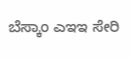ಬೆಸ್ಕಾಂ ಎಇಇ ಸೇರಿ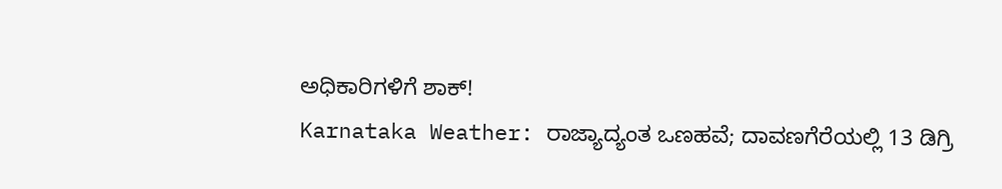ಅಧಿಕಾರಿಗಳಿಗೆ ಶಾಕ್!
Karnataka Weather: ರಾಜ್ಯಾದ್ಯಂತ ಒಣಹವೆ; ದಾವಣಗೆರೆಯಲ್ಲಿ 13 ಡಿಗ್ರಿ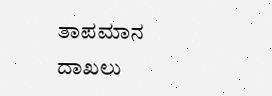ತಾಪಮಾನ ದಾಖಲು